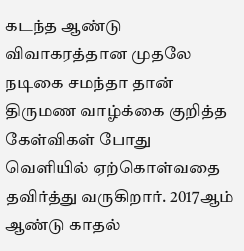கடந்த ஆண்டு விவாகரத்தான முதலே நடிகை சமந்தா தான் திருமண வாழ்க்கை குறித்த கேள்விகள் போது வெளியில் ஏற்கொள்வதை தவிர்த்து வருகிறார். 2017ஆம் ஆண்டு காதல்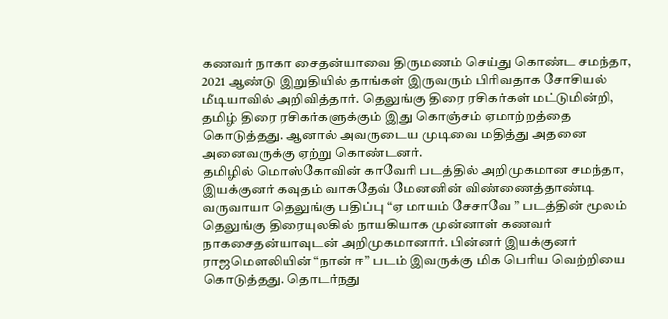கணவர் நாகா சைதன்யாவை திருமணம் செய்து கொண்ட சமந்தா, 2021 ஆண்டு இறுதியில் தாங்கள் இருவரும் பிரிவதாக சோசியல் மீடியாவில் அறிவித்தார். தெலுங்கு திரை ரசிகர்கள் மட்டுமின்றி, தமிழ் திரை ரசிகர்களுக்கும் இது கொஞ்சம் ஏமாற்றத்தை கொடுத்தது. ஆனால் அவருடைய முடிவை மதித்து அதனை அனைவருக்கு ஏற்று கொண்டனர்.
தமிழில் மொஸ்கோவின் காவேரி படத்தில் அறிமுகமான சமந்தா, இயக்குனர் கவுதம் வாசுதேவ் மேனனின் விண்ணைத்தாண்டி வருவாயா தெலுங்கு பதிப்பு “ஏ மாயம் சேசாவே ” படத்தின் மூலம் தெலுங்கு திரையுலகில் நாயகியாக முன்னாள் கணவர் நாகசைதன்யாவுடன் அறிமுகமானார். பின்னர் இயக்குனர் ராஜமௌலியின் “நான் ஈ” படம் இவருக்கு மிக பெரிய வெற்றியை கொடுத்தது. தொடர்நது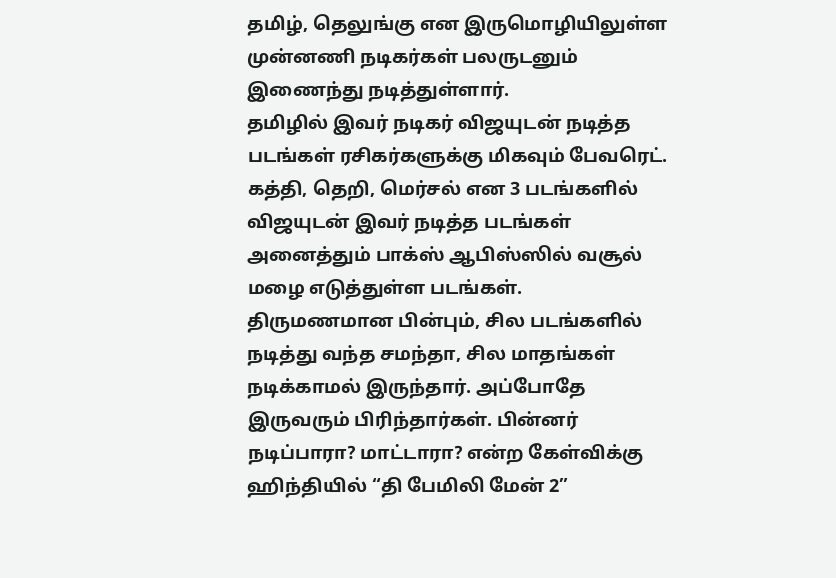தமிழ், தெலுங்கு என இருமொழியிலுள்ள முன்னணி நடிகர்கள் பலருடனும் இணைந்து நடித்துள்ளார்.
தமிழில் இவர் நடிகர் விஜயுடன் நடித்த படங்கள் ரசிகர்களுக்கு மிகவும் பேவரெட். கத்தி, தெறி, மெர்சல் என 3 படங்களில் விஜயுடன் இவர் நடித்த படங்கள் அனைத்தும் பாக்ஸ் ஆபிஸ்ஸில் வசூல் மழை எடுத்துள்ள படங்கள். திருமணமான பின்பும், சில படங்களில் நடித்து வந்த சமந்தா, சில மாதங்கள் நடிக்காமல் இருந்தார். அப்போதே இருவரும் பிரிந்தார்கள். பின்னர் நடிப்பாரா? மாட்டாரா? என்ற கேள்விக்கு ஹிந்தியில் “தி பேமிலி மேன் 2”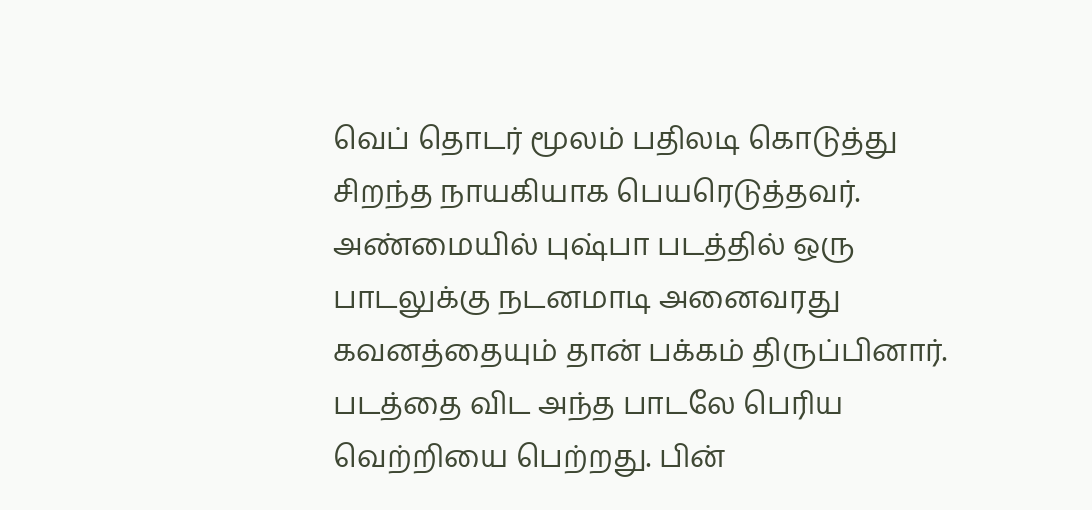வெப் தொடர் மூலம் பதிலடி கொடுத்து சிறந்த நாயகியாக பெயரெடுத்தவர்.
அண்மையில் புஷ்பா படத்தில் ஒரு பாடலுக்கு நடனமாடி அனைவரது கவனத்தையும் தான் பக்கம் திருப்பினார். படத்தை விட அந்த பாடலே பெரிய வெற்றியை பெற்றது. பின்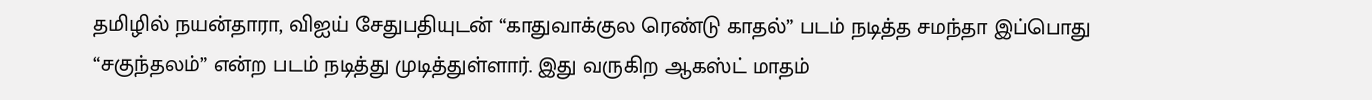தமிழில் நயன்தாரா, விஐய் சேதுபதியுடன் “காதுவாக்குல ரெண்டு காதல்” படம் நடித்த சமந்தா இப்பொது “சகுந்தலம்” என்ற படம் நடித்து முடித்துள்ளார். இது வருகிற ஆகஸ்ட் மாதம்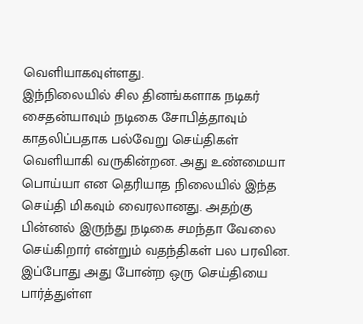வெளியாகவுள்ளது.
இந்நிலையில் சில தினங்களாக நடிகர் சைதன்யாவும் நடிகை சோபித்தாவும் காதலிப்பதாக பல்வேறு செய்திகள் வெளியாகி வருகின்றன. அது உண்மையா பொய்யா என தெரியாத நிலையில் இந்த செய்தி மிகவும் வைரலானது. அதற்கு பின்னல் இருந்து நடிகை சமந்தா வேலை செய்கிறார் என்றும் வதந்திகள் பல பரவின. இப்போது அது போன்ற ஒரு செய்தியை பார்த்துள்ள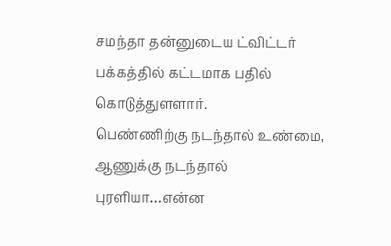சமந்தா தன்னுடைய ட்விட்டர் பக்கத்தில் கட்டமாக பதில் கொடுத்துளளார்.
பெண்ணிற்கு நடந்தால் உண்மை, ஆணுக்கு நடந்தால் புரளியா…என்ன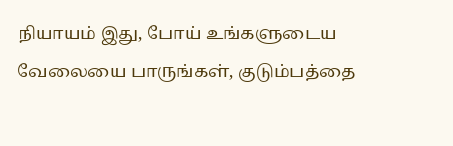நியாயம் இது, போய் உங்களுடைய வேலையை பாருங்கள், குடும்பத்தை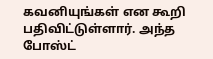கவனியுங்கள் என கூறி பதிவிட்டுள்ளார். அந்த போஸ்ட்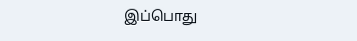இப்பொது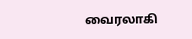வைரலாகி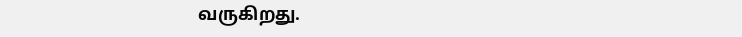வருகிறது.